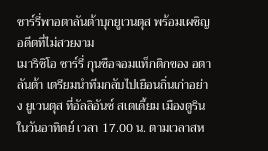ซาร์รี่พาอตาลันต้าบุกยูเวนตุส พร้อมเผชิญอดีตที่ไม่สวยงาม
เมาริซิโอ ซาร์รี่ กุนซือจอมแท็กติกของ อตาลันต้า เตรียมนำทีมกลับไปเยือนถิ่นเก่าอย่าง ยูเวนตุส ที่อัลลิอันซ์ สเตเดี้ยม เมืองตูริน ในวันอาทิตย์ เวลา 17.00 น. ตามเวลาสห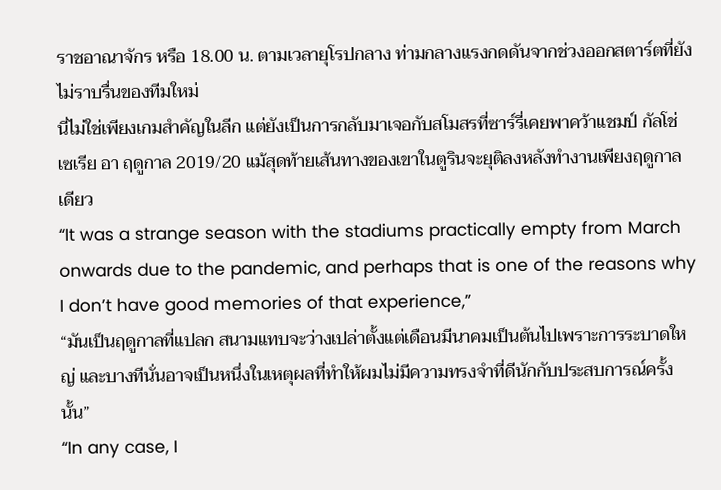ราชอาณาจักร หรือ 18.00 น. ตามเวลายุโรปกลาง ท่ามกลางแรงกดดันจากช่วงออกสตาร์ตที่ยังไม่ราบรื่นของทีมใหม่
นี่ไม่ใช่เพียงเกมสำคัญในลีก แต่ยังเป็นการกลับมาเจอกับสโมสรที่ซาร์รี่เคยพาคว้าแชมป์ กัลโช่ เซเรีย อา ฤดูกาล 2019/20 แม้สุดท้ายเส้นทางของเขาในตูรินจะยุติลงหลังทำงานเพียงฤดูกาลเดียว
“It was a strange season with the stadiums practically empty from March onwards due to the pandemic, and perhaps that is one of the reasons why I don’t have good memories of that experience,”
“มันเป็นฤดูกาลที่แปลก สนามแทบจะว่างเปล่าตั้งแต่เดือนมีนาคมเป็นต้นไปเพราะการระบาดใหญ่ และบางทีนั่นอาจเป็นหนึ่งในเหตุผลที่ทำให้ผมไม่มีความทรงจำที่ดีนักกับประสบการณ์ครั้งนั้น”
“In any case, I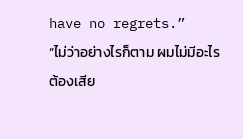have no regrets.”
“ไม่ว่าอย่างไรก็ตาม ผมไม่มีอะไรต้องเสีย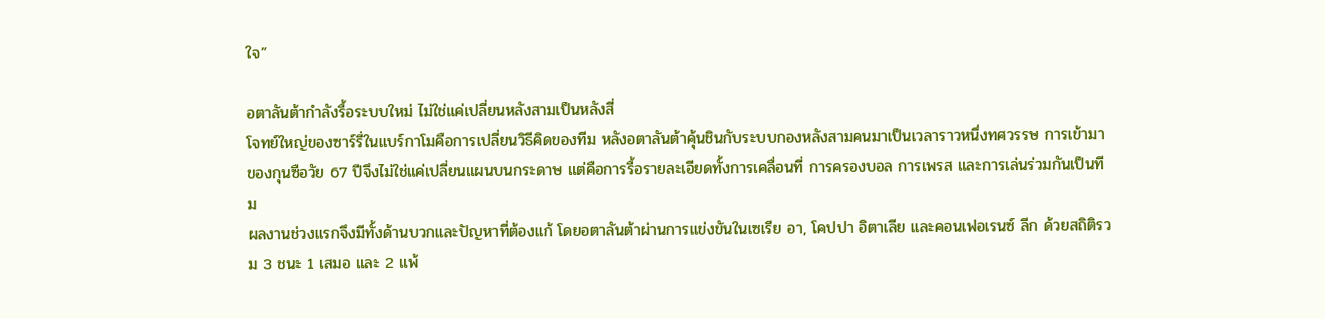ใจ”

อตาลันต้ากำลังรื้อระบบใหม่ ไม่ใช่แค่เปลี่ยนหลังสามเป็นหลังสี่
โจทย์ใหญ่ของซาร์รี่ในแบร์กาโมคือการเปลี่ยนวิธีคิดของทีม หลังอตาลันต้าคุ้นชินกับระบบกองหลังสามคนมาเป็นเวลาราวหนึ่งทศวรรษ การเข้ามาของกุนซือวัย 67 ปีจึงไม่ใช่แค่เปลี่ยนแผนบนกระดาษ แต่คือการรื้อรายละเอียดทั้งการเคลื่อนที่ การครองบอล การเพรส และการเล่นร่วมกันเป็นทีม
ผลงานช่วงแรกจึงมีทั้งด้านบวกและปัญหาที่ต้องแก้ โดยอตาลันต้าผ่านการแข่งขันในเซเรีย อา, โคปปา อิตาเลีย และคอนเฟอเรนซ์ ลีก ด้วยสถิติรวม 3 ชนะ 1 เสมอ และ 2 แพ้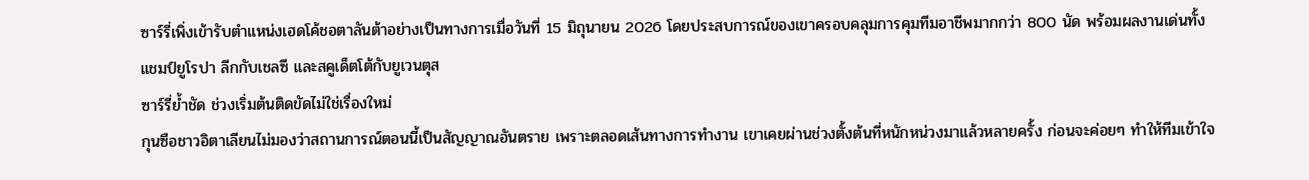ซาร์รี่เพิ่งเข้ารับตำแหน่งเฮดโค้ชอตาลันต้าอย่างเป็นทางการเมื่อวันที่ 15 มิถุนายน 2026 โดยประสบการณ์ของเขาครอบคลุมการคุมทีมอาชีพมากกว่า 800 นัด พร้อมผลงานเด่นทั้งแชมป์ยูโรปา ลีกกับเชลซี และสคูเด็ตโต้กับยูเวนตุส
ซาร์รี่ย้ำชัด ช่วงเริ่มต้นติดขัดไม่ใช่เรื่องใหม่
กุนซือชาวอิตาเลียนไม่มองว่าสถานการณ์ตอนนี้เป็นสัญญาณอันตราย เพราะตลอดเส้นทางการทำงาน เขาเคยผ่านช่วงตั้งต้นที่หนักหน่วงมาแล้วหลายครั้ง ก่อนจะค่อยๆ ทำให้ทีมเข้าใจ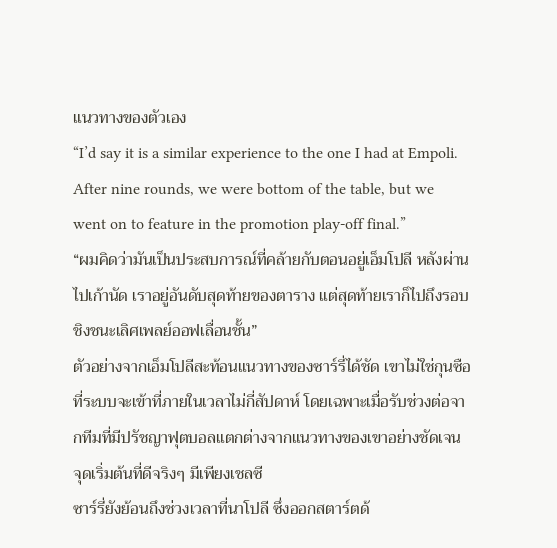แนวทางของตัวเอง
“I’d say it is a similar experience to the one I had at Empoli. After nine rounds, we were bottom of the table, but we went on to feature in the promotion play-off final.”
“ผมคิดว่ามันเป็นประสบการณ์ที่คล้ายกับตอนอยู่เอ็มโปลี หลังผ่านไปเก้านัด เราอยู่อันดับสุดท้ายของตาราง แต่สุดท้ายเราก็ไปถึงรอบชิงชนะเลิศเพลย์ออฟเลื่อนชั้น”
ตัวอย่างจากเอ็มโปลีสะท้อนแนวทางของซาร์รี่ได้ชัด เขาไม่ใช่กุนซือที่ระบบจะเข้าที่ภายในเวลาไม่กี่สัปดาห์ โดยเฉพาะเมื่อรับช่วงต่อจากทีมที่มีปรัชญาฟุตบอลแตกต่างจากแนวทางของเขาอย่างชัดเจน
จุดเริ่มต้นที่ดีจริงๆ มีเพียงเชลซี
ซาร์รี่ยังย้อนถึงช่วงเวลาที่นาโปลี ซึ่งออกสตาร์ตด้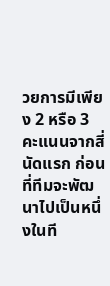วยการมีเพียง 2 หรือ 3 คะแนนจากสี่นัดแรก ก่อนที่ทีมจะพัฒนาไปเป็นหนึ่งในที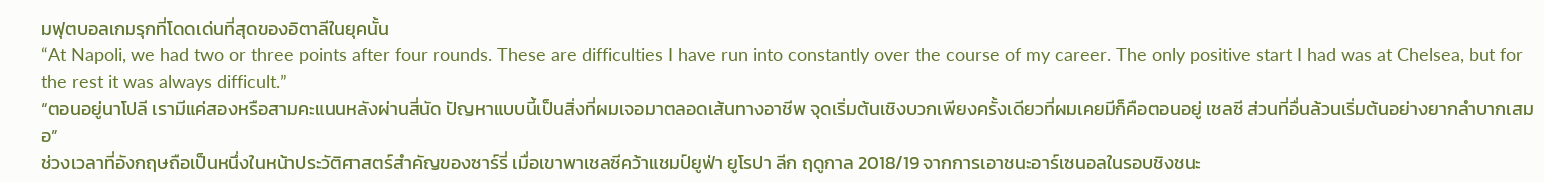มฟุตบอลเกมรุกที่โดดเด่นที่สุดของอิตาลีในยุคนั้น
“At Napoli, we had two or three points after four rounds. These are difficulties I have run into constantly over the course of my career. The only positive start I had was at Chelsea, but for the rest it was always difficult.”
“ตอนอยู่นาโปลี เรามีแค่สองหรือสามคะแนนหลังผ่านสี่นัด ปัญหาแบบนี้เป็นสิ่งที่ผมเจอมาตลอดเส้นทางอาชีพ จุดเริ่มต้นเชิงบวกเพียงครั้งเดียวที่ผมเคยมีก็คือตอนอยู่ เชลซี ส่วนที่อื่นล้วนเริ่มต้นอย่างยากลำบากเสมอ”
ช่วงเวลาที่อังกฤษถือเป็นหนึ่งในหน้าประวัติศาสตร์สำคัญของซาร์รี่ เมื่อเขาพาเชลซีคว้าแชมป์ยูฟ่า ยูโรปา ลีก ฤดูกาล 2018/19 จากการเอาชนะอาร์เซนอลในรอบชิงชนะ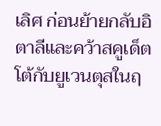เลิศ ก่อนย้ายกลับอิตาลีและคว้าสคูเด็ตโต้กับยูเวนตุสในฤ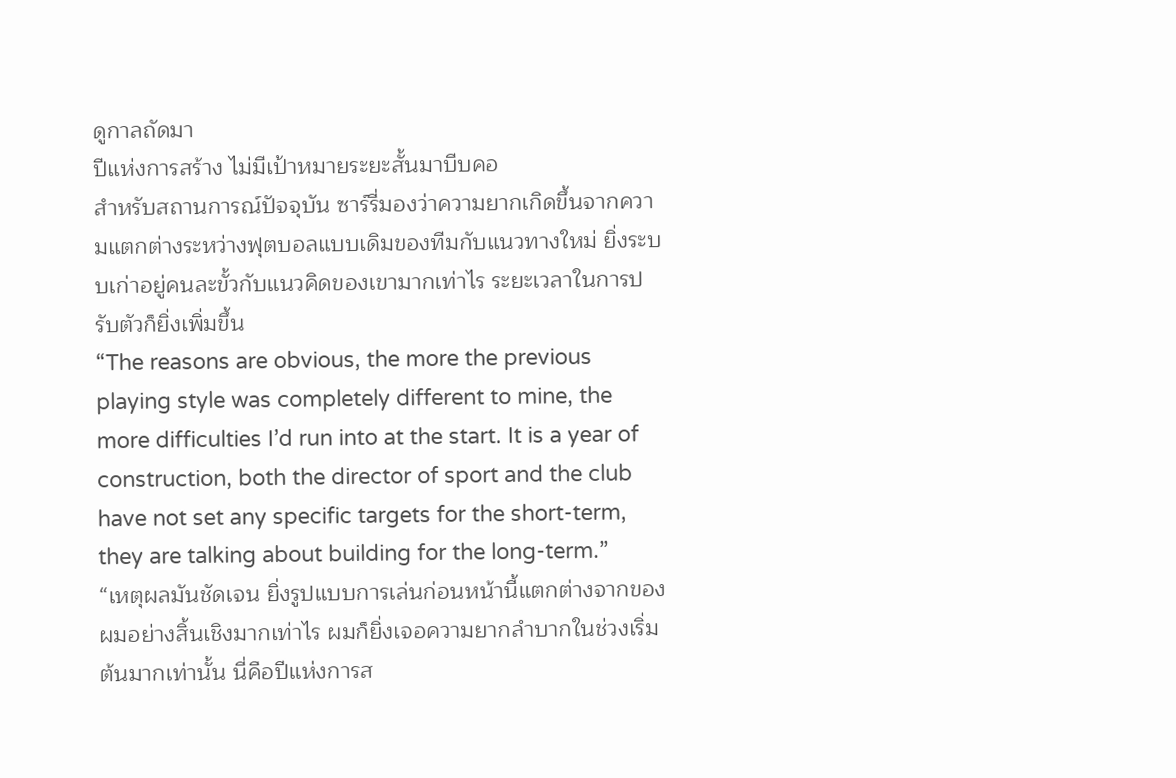ดูกาลถัดมา
ปีแห่งการสร้าง ไม่มีเป้าหมายระยะสั้นมาบีบคอ
สำหรับสถานการณ์ปัจจุบัน ซาร์รี่มองว่าความยากเกิดขึ้นจากความแตกต่างระหว่างฟุตบอลแบบเดิมของทีมกับแนวทางใหม่ ยิ่งระบบเก่าอยู่คนละขั้วกับแนวคิดของเขามากเท่าไร ระยะเวลาในการปรับตัวก็ยิ่งเพิ่มขึ้น
“The reasons are obvious, the more the previous playing style was completely different to mine, the more difficulties I’d run into at the start. It is a year of construction, both the director of sport and the club have not set any specific targets for the short-term, they are talking about building for the long-term.”
“เหตุผลมันชัดเจน ยิ่งรูปแบบการเล่นก่อนหน้านี้แตกต่างจากของผมอย่างสิ้นเชิงมากเท่าไร ผมก็ยิ่งเจอความยากลำบากในช่วงเริ่มต้นมากเท่านั้น นี่คือปีแห่งการส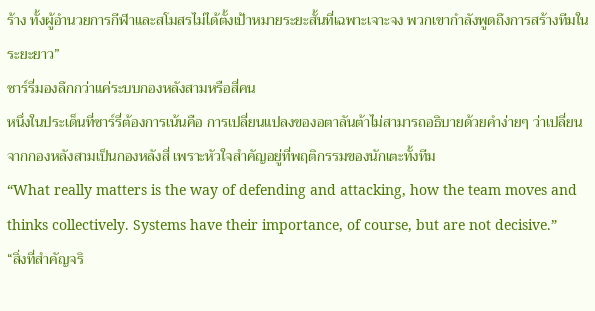ร้าง ทั้งผู้อำนวยการกีฬาและสโมสรไม่ได้ตั้งเป้าหมายระยะสั้นที่เฉพาะเจาะจง พวกเขากำลังพูดถึงการสร้างทีมในระยะยาว”
ซาร์รี่มองลึกกว่าแค่ระบบกองหลังสามหรือสี่คน
หนึ่งในประเด็นที่ซาร์รี่ต้องการเน้นคือ การเปลี่ยนแปลงของอตาลันต้าไม่สามารถอธิบายด้วยคำง่ายๆ ว่าเปลี่ยนจากกองหลังสามเป็นกองหลังสี่ เพราะหัวใจสำคัญอยู่ที่พฤติกรรมของนักเตะทั้งทีม
“What really matters is the way of defending and attacking, how the team moves and thinks collectively. Systems have their importance, of course, but are not decisive.”
“สิ่งที่สำคัญจริ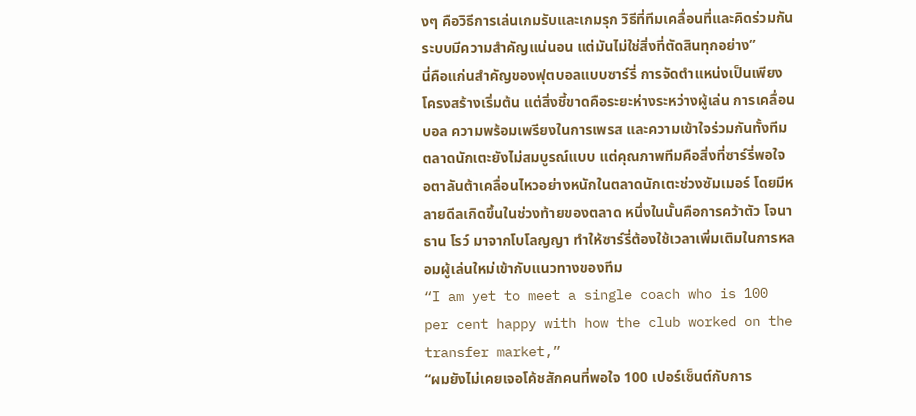งๆ คือวิธีการเล่นเกมรับและเกมรุก วิธีที่ทีมเคลื่อนที่และคิดร่วมกัน ระบบมีความสำคัญแน่นอน แต่มันไม่ใช่สิ่งที่ตัดสินทุกอย่าง”
นี่คือแก่นสำคัญของฟุตบอลแบบซาร์รี่ การจัดตำแหน่งเป็นเพียงโครงสร้างเริ่มต้น แต่สิ่งชี้ขาดคือระยะห่างระหว่างผู้เล่น การเคลื่อนบอล ความพร้อมเพรียงในการเพรส และความเข้าใจร่วมกันทั้งทีม
ตลาดนักเตะยังไม่สมบูรณ์แบบ แต่คุณภาพทีมคือสิ่งที่ซาร์รี่พอใจ
อตาลันต้าเคลื่อนไหวอย่างหนักในตลาดนักเตะช่วงซัมเมอร์ โดยมีหลายดีลเกิดขึ้นในช่วงท้ายของตลาด หนึ่งในนั้นคือการคว้าตัว โจนาธาน โรว์ มาจากโบโลญญา ทำให้ซาร์รี่ต้องใช้เวลาเพิ่มเติมในการหลอมผู้เล่นใหม่เข้ากับแนวทางของทีม
“I am yet to meet a single coach who is 100 per cent happy with how the club worked on the transfer market,”
“ผมยังไม่เคยเจอโค้ชสักคนที่พอใจ 100 เปอร์เซ็นต์กับการ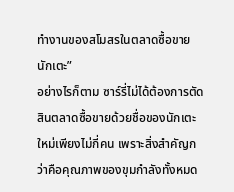ทำงานของสโมสรในตลาดซื้อขายนักเตะ”
อย่างไรก็ตาม ซาร์รี่ไม่ได้ต้องการตัดสินตลาดซื้อขายด้วยชื่อของนักเตะใหม่เพียงไม่กี่คน เพราะสิ่งสำคัญกว่าคือคุณภาพของขุมกำลังทั้งหมด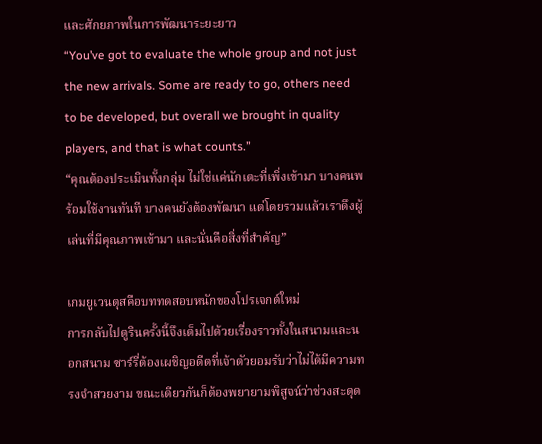และศักยภาพในการพัฒนาระยะยาว
“You’ve got to evaluate the whole group and not just the new arrivals. Some are ready to go, others need to be developed, but overall we brought in quality players, and that is what counts.”
“คุณต้องประเมินทั้งกลุ่ม ไม่ใช่แค่นักเตะที่เพิ่งเข้ามา บางคนพร้อมใช้งานทันที บางคนยังต้องพัฒนา แต่โดยรวมแล้วเราดึงผู้เล่นที่มีคุณภาพเข้ามา และนั่นคือสิ่งที่สำคัญ”

เกมยูเวนตุสคือบททดสอบหนักของโปรเจกต์ใหม่
การกลับไปตูรินครั้งนี้จึงเต็มไปด้วยเรื่องราวทั้งในสนามและนอกสนาม ซาร์รี่ต้องเผชิญอดีตที่เจ้าตัวยอมรับว่าไม่ได้มีความทรงจำสวยงาม ขณะเดียวกันก็ต้องพยายามพิสูจน์ว่าช่วงสะดุด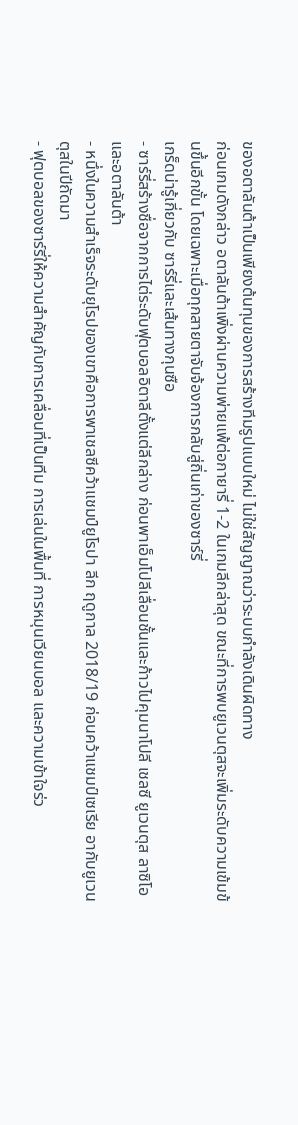ของอตาลันต้าเป็นเพียงต้นทุนของการสร้างทีมรูปแบบใหม่ ไม่ใช่สัญญาณว่าระบบกำลังเดินผิดทาง
ก่อนเกมดังกล่าว อตาลันต้าเพิ่งผ่านความพ่ายแพ้ต่อกายารี่ 1-2 ในเกมลีกล่าสุด ขณะที่การพบยูเวนตุสจะเพิ่มระดับความเข้มข้นขึ้นอีกขั้น โดยเฉพาะเมื่อทุกสายตาจับจ้องการกลับสู่ถิ่นเก่าของซาร์รี่
เกร็ดน่ารู้เกี่ยวกับ ซาร์รี่และเส้นทางกุนซือ
- ซาร์รี่สร้างชื่อจากการไต่ระดับฟุตบอลอิตาลีตั้งแต่ลีกล่าง ก่อนพาเอ็มโปลีเลื่อนชั้นและก้าวไปคุมนาโปลี เชลซี ยูเวนตุส ลาซิโอ และอตาลันต้า
- หนึ่งในความสำเร็จระดับยุโรปของเขาคือการพาเชลซีคว้าแชมป์ยูโรปา ลีก ฤดูกาล 2018/19 ก่อนคว้าแชมป์เซเรีย อากับยูเวนตุสในปีถัดมา
- ฟุตบอลของซาร์รี่ให้ความสำคัญกับการเคลื่อนที่เป็นทีม การเล่นในพื้นที่ การหมุนเวียนบอล และความเข้าใจร่ว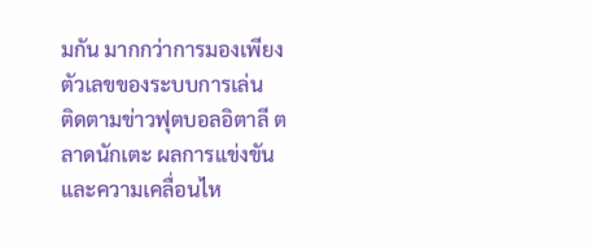มกัน มากกว่าการมองเพียงตัวเลขของระบบการเล่น
ติดตามข่าวฟุตบอลอิตาลี ตลาดนักเตะ ผลการแข่งขัน และความเคลื่อนไห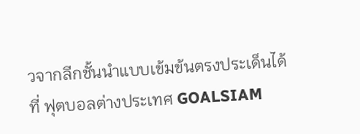วจากลีกชั้นนำแบบเข้มข้นตรงประเด็นได้ที่ ฟุตบอลต่างประเทศ GOALSIAM